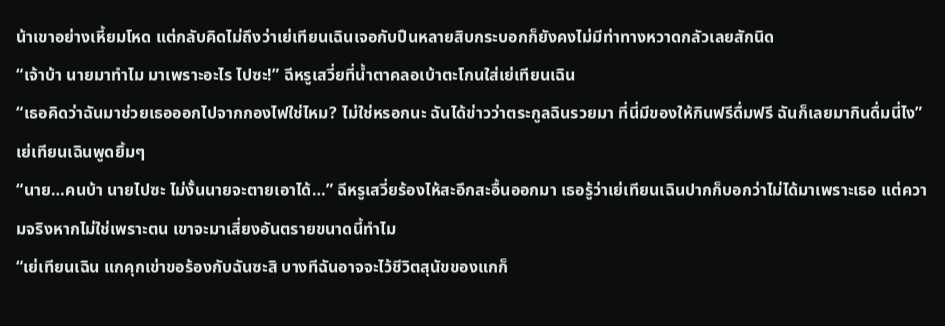น้าเขาอย่างเหี้ยมโหด แต่กลับคิดไม่ถึงว่าเย่เทียนเฉินเจอกับปืนหลายสิบกระบอกก็ยังคงไม่มีท่าทางหวาดกลัวเลยสักนิด
“เจ้าบ้า นายมาทำไม มาเพราะอะไร ไปซะ!” ฉีหรูเสวี่ยที่น้ำตาคลอเบ้าตะโกนใส่เย่เทียนเฉิน
“เธอคิดว่าฉันมาช่วยเธอออกไปจากกองไฟใช่ไหม? ไม่ใช่หรอกนะ ฉันได้ข่าวว่าตระกูลฉินรวยมา ที่นี่มีของให้กินฟรีดื่มฟรี ฉันก็เลยมากินดื่มนี่ไง” เย่เทียนเฉินพูดยิ้มๆ
“นาย…คนบ้า นายไปซะ ไม่งั้นนายจะตายเอาได้…” ฉีหรูเสวี่ยร้องไห้สะอึกสะอื้นออกมา เธอรู้ว่าเย่เทียนเฉินปากก็บอกว่าไม่ได้มาเพราะเธอ แต่ความจริงหากไม่ใช่เพราะตน เขาจะมาเสี่ยงอันตรายขนาดนี้ทำไม
“เย่เทียนเฉิน แกคุกเข่าขอร้องกับฉันซะสิ บางทีฉันอาจจะไว้ชีวิตสุนัขของแกก็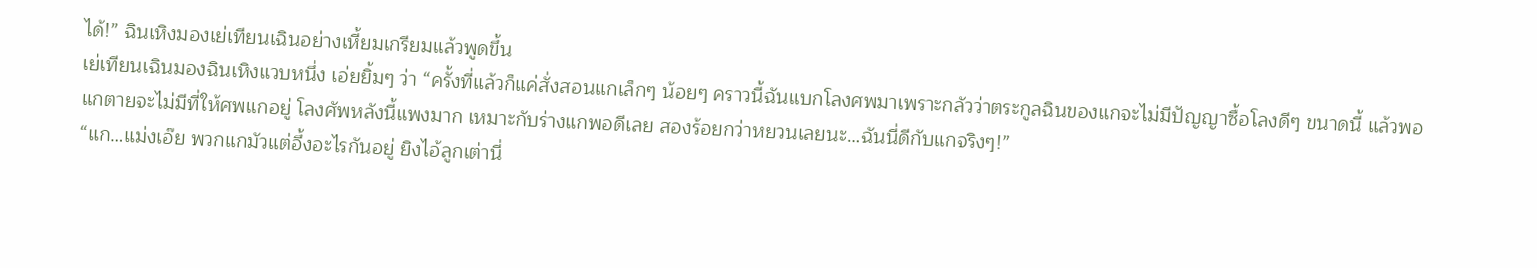ได้!” ฉินเหิงมองเย่เทียนเฉินอย่างเหี้ยมเกรียมแล้วพูดขึ้น
เย่เทียนเฉินมองฉินเหิงแวบหนึ่ง เอ่ยยิ้มๆ ว่า “ครั้งที่แล้วก็แค่สั่งสอนแกเล็กๆ น้อยๆ คราวนี้ฉันแบกโลงศพมาเพราะกลัวว่าตระกูลฉินของแกจะไม่มีปัญญาซื้อโลงดีๆ ขนาดนี้ แล้วพอแกตายจะไม่มีที่ให้ศพแกอยู่ โลงศัพหลังนี้แพงมาก เหมาะกับร่างแกพอดีเลย สองร้อยกว่าหยวนเลยนะ…ฉันนี่ดีกับแกจริงๆ!”
“แก…แม่งเอ๊ย พวกแกมัวแต่อึ้งอะไรกันอยู่ ยิงไอ้ลูกเต่านี่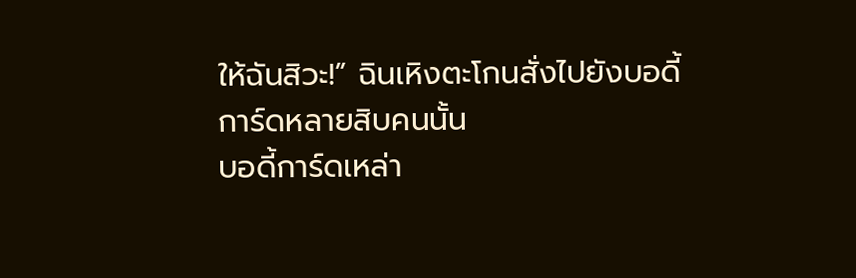ให้ฉันสิวะ!” ฉินเหิงตะโกนสั่งไปยังบอดี้การ์ดหลายสิบคนนั้น
บอดี้การ์ดเหล่า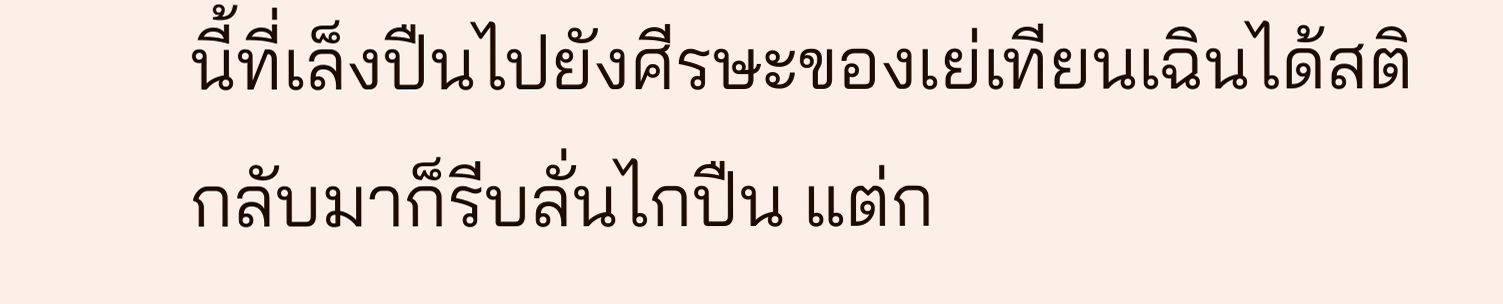นี้ที่เล็งปืนไปยังศีรษะของเย่เทียนเฉินได้สติกลับมาก็รีบลั่นไกปืน แต่ก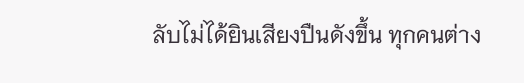ลับไม่ได้ยินเสียงปืนดังขึ้น ทุกคนต่าง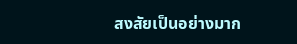สงสัยเป็นอย่างมาก